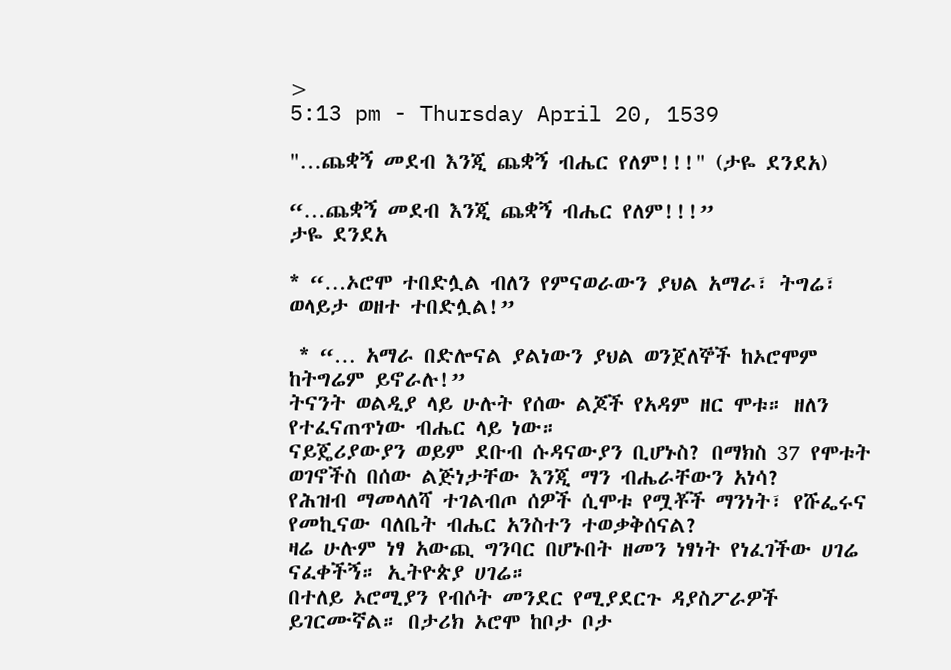>
5:13 pm - Thursday April 20, 1539

"…ጨቋኝ መደብ እንጂ ጨቋኝ ብሔር የለም!!!" (ታዬ ደንደአ)

“…ጨቋኝ መደብ እንጂ ጨቋኝ ብሔር የለም!!!”
ታዬ ደንደአ

* “…ኦሮሞ ተበድሏል ብለን የምናወራውን ያህል አማራ፣ ትግሬ፣ ወላይታ ወዘተ ተበድሏል!”

 * “… አማራ በድሎናል ያልነውን ያህል ወንጀለኞች ከኦሮሞም ከትግሬም ይኖራሉ!”
ትናንት ወልዲያ ላይ ሁሉት የሰው ልጆች የአዳም ዘር ሞቱ። ዘለን የተፈናጠጥነው ብሔር ላይ ነው።
ናይጄሪያውያን ወይም ደቡብ ሱዳናውያን ቢሆኑስ? በማክስ 37 የሞቱት ወገኖችስ በሰው ልጅነታቸው እንጂ ማን ብሔራቸውን አነሳ?
የሕዝብ ማመላለሻ ተገልብጦ ሰዎች ሲሞቱ የሟቾች ማንነት፣ የሹፌሩና የመኪናው ባለቤት ብሔር አንስተን ተወቃቅሰናል?
ዛሬ ሁሉም ነፃ አውጪ ግንባር በሆኑበት ዘመን ነፃነት የነፈገችው ሀገሬ ናፈቀችኝ። ኢትዮጵያ ሀገሬ።
በተለይ ኦሮሚያን የብሶት መንደር የሚያደርጉ ዳያስፖራዎች ይገርሙኛል። በታሪክ ኦሮሞ ከቦታ ቦታ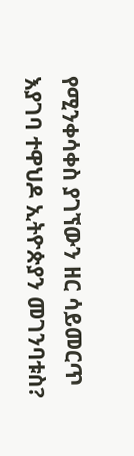የሚንቀሳቀስ ያገኘውን ዘር ሳይመርጥ እያገባ ተዋህዶ ኢትዮጵያን መገንባቱስ?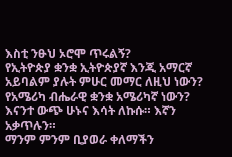እስቲ ንፁህ ኦሮሞ ጥሩልኝ?
የኢትዮጵያ ቋንቋ ኢትዮጵያኛ እንጂ አማርኛ አይባልም ያሉት ምሁር መማር ለዚህ ነውን? የአሜሪካ ብሔራዊ ቋንቋ አሜሪካኛ ነውን? እናንተ ውጭ ሁኑና እሳት ለኩሱ። እኛን አቃጥሉን።
ማንም ምንም ቢያወራ ቀለማችን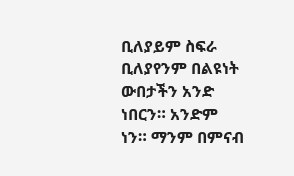ቢለያይም ስፍራ ቢለያየንም በልዩነት ውበታችን አንድ ነበርን። አንድም ነን። ማንም በምናብ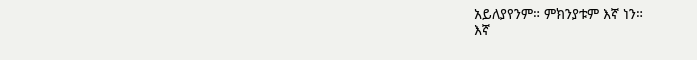አይለያየንም። ምክንያቱም እኛ ነን።
እኛ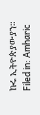ኩሩ ኢትዮጵያውያን።
Filed in: Amharic